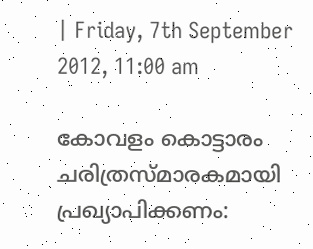| Friday, 7th September 2012, 11:00 am

കോവളം കൊട്ടാരം ചരിത്രസ്മാരകമായി പ്രഖ്യാപിക്കണം: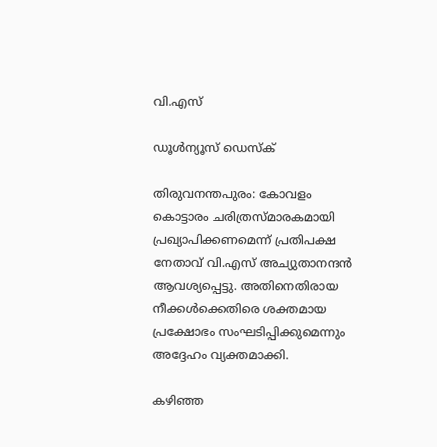വി.എസ്

ഡൂള്‍ന്യൂസ് ഡെസ്‌ക്

തിരുവനന്തപുരം: കോവളം കൊട്ടാരം ചരിത്രസ്മാരകമായി പ്രഖ്യാപിക്കണമെന്ന് പ്രതിപക്ഷ നേതാവ് വി.എസ് അച്യുതാനന്ദന്‍ ആവശ്യപ്പെട്ടു. അതിനെതിരായ നീക്കള്‍ക്കെതിരെ ശക്തമായ പ്രക്ഷോഭം സംഘടിപ്പിക്കുമെന്നും അദ്ദേഹം വ്യക്തമാക്കി.

കഴിഞ്ഞ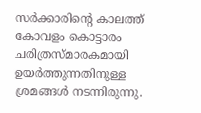സര്‍ക്കാരിന്റെ കാലത്ത് കോവളം കൊട്ടാരം ചരിത്രസ്മാരകമായി ഉയര്‍ത്തുന്നതിനുള്ള ശ്രമങ്ങള്‍ നടന്നിരുന്നു.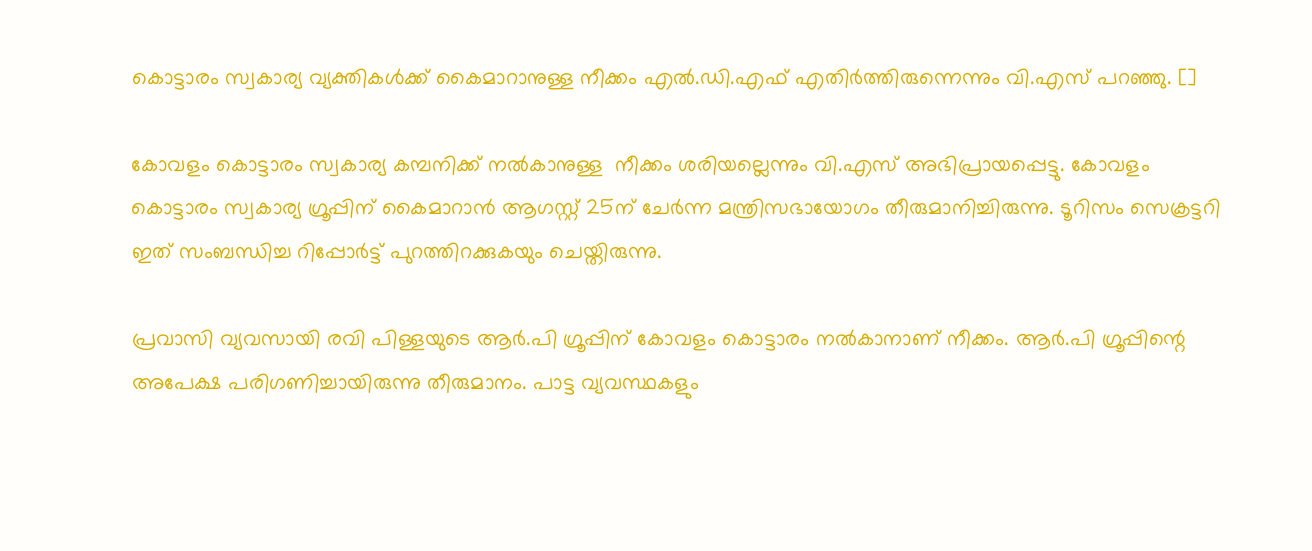കൊട്ടാരം സ്വകാര്യ വ്യക്തികള്‍ക്ക് കൈമാറാനുള്ള നീക്കം എല്‍.ഡി.എഫ് എതിര്‍ത്തിരുന്നെന്നും വി.എസ് പറഞ്ഞു. []

കോവളം കൊട്ടാരം സ്വകാര്യ കമ്പനിക്ക് നല്‍കാനുള്ള  നീക്കം ശരിയല്ലെന്നും വി.എസ് അഭിപ്രായപ്പെട്ടു. കോവളം കൊട്ടാരം സ്വകാര്യ ഗ്രൂപ്പിന് കൈമാറാന്‍ ആഗസ്റ്റ് 25ന് ചേര്‍ന്ന മന്ത്രിസഭായോഗം തീരുമാനിച്ചിരുന്നു. ടൂറിസം സെക്രട്ടറി ഇത് സംബന്ധിച്ച റിപ്പോര്‍ട്ട് പുറത്തിറക്കുകയും ചെയ്തിരുന്നു.

പ്രവാസി വ്യവസായി രവി പിള്ളയുടെ ആര്‍.പി ഗ്രൂപ്പിന് കോവളം കൊട്ടാരം നല്‍കാനാണ് നീക്കം. ആര്‍.പി ഗ്രൂപ്പിന്റെ അപേക്ഷ പരിഗണിച്ചായിരുന്നു തീരുമാനം. പാട്ട വ്യവസ്ഥകളും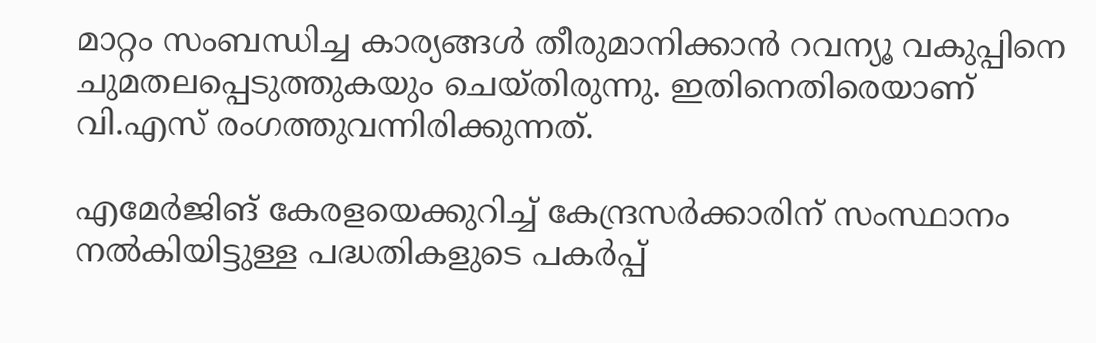മാറ്റം സംബന്ധിച്ച കാര്യങ്ങള്‍ തീരുമാനിക്കാന്‍ റവന്യൂ വകുപ്പിനെ ചുമതലപ്പെടുത്തുകയും ചെയ്തിരുന്നു. ഇതിനെതിരെയാണ് വി.എസ് രംഗത്തുവന്നിരിക്കുന്നത്.

എമേര്‍ജിങ് കേരളയെക്കുറിച്ച് കേന്ദ്രസര്‍ക്കാരിന് സംസ്ഥാനം നല്‍കിയിട്ടുള്ള പദ്ധതികളുടെ പകര്‍പ്പ്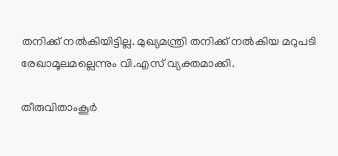തനിക്ക് നല്‍കിയിട്ടില്ല. മുഖ്യമന്ത്രി തനിക്ക് നല്‍കിയ മറുപടി രേഖാമൂലമല്ലെന്നും വി.എസ് വ്യക്തമാക്കി.

തീരുവിതാംകൂര്‍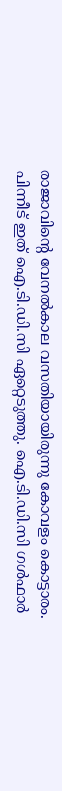രാജാവിന്റെ വേനല്‍കാല വസതിയായിരുന്നു കോവളം കൊട്ടാരം. പിന്നീട് ഇത് ഐ.ടി.ഡി.സി ഏറ്റെടുത്തു. ഐ.ടി.ഡി.സി ഗള്‍ഫാര്‍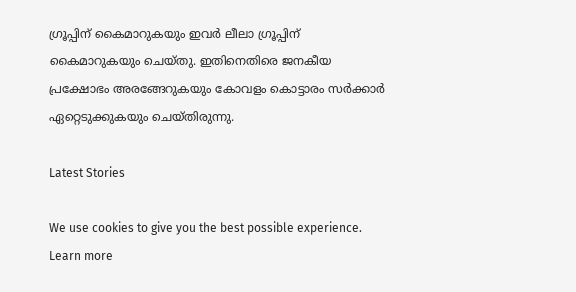ഗ്രൂപ്പിന് കൈമാറുകയും ഇവര്‍ ലീലാ ഗ്രൂപ്പിന് കൈമാറുകയും ചെയ്തു. ഇതിനെതിരെ ജനകീയ പ്രക്ഷോഭം അരങ്ങേറുകയും കോവളം കൊട്ടാരം സര്‍ക്കാര്‍ ഏറ്റെടുക്കുകയും ചെയ്തിരുന്നു.

Latest Stories

We use cookies to give you the best possible experience. Learn more